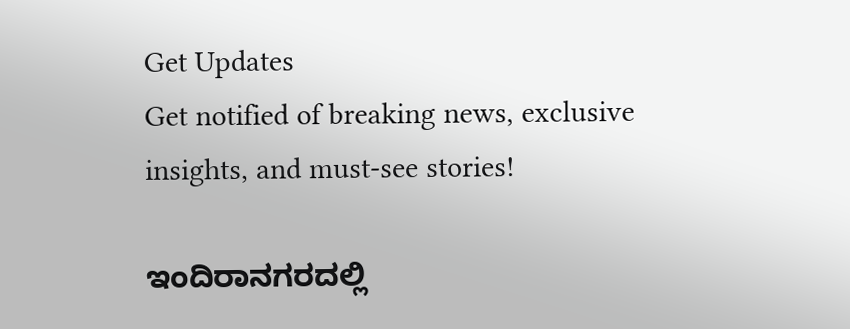Get Updates
Get notified of breaking news, exclusive insights, and must-see stories!

ಇಂದಿರಾನಗರದಲ್ಲಿ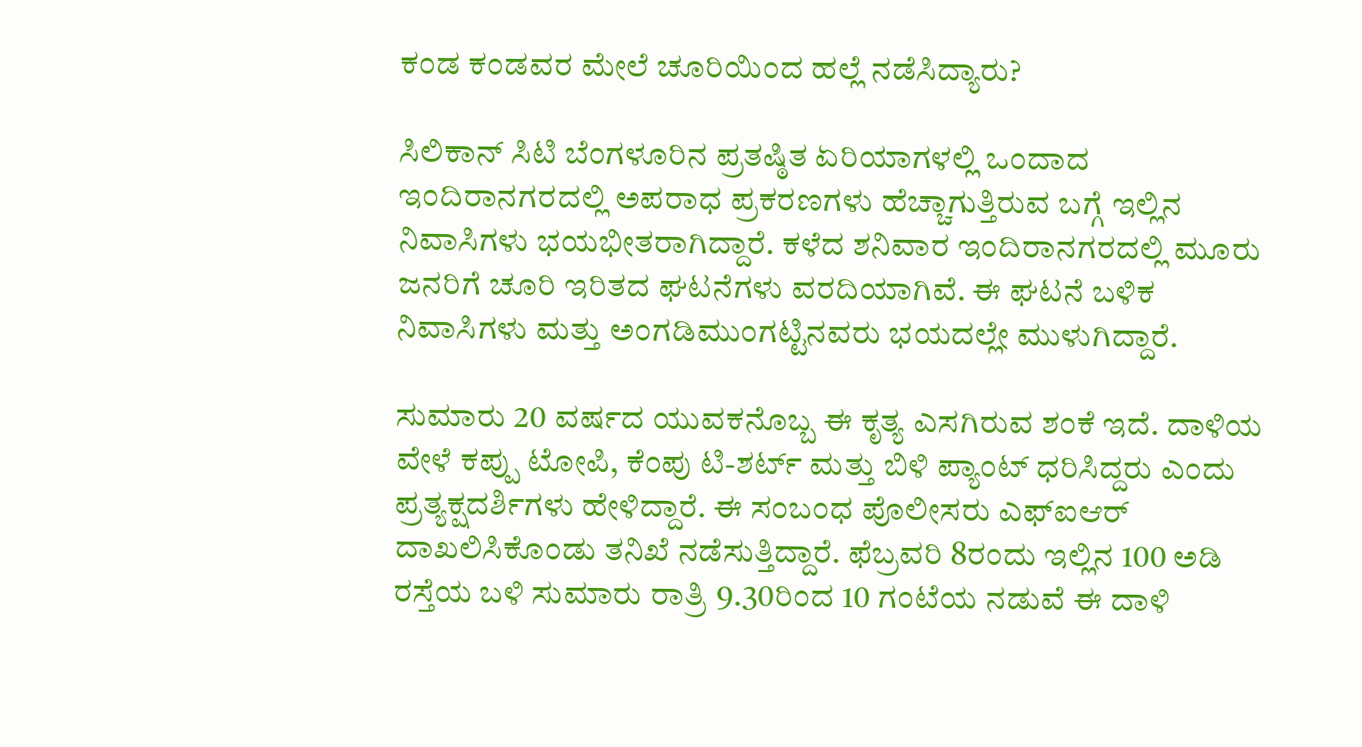ಕಂಡ ಕಂಡವರ ಮೇಲೆ ಚೂರಿಯಿಂದ ಹಲ್ಲೆ ನಡೆಸಿದ್ಯಾರು?

ಸಿಲಿಕಾನ್‌ ಸಿಟಿ ಬೆಂಗಳೂರಿನ ಪ್ರತಷ್ಠಿತ ಏರಿಯಾಗಳಲ್ಲಿ ಒಂದಾದ ಇಂದಿರಾನಗರದಲ್ಲಿ ಅಪರಾಧ ಪ್ರಕರಣಗಳು ಹೆಚ್ಚಾಗುತ್ತಿರುವ ಬಗ್ಗೆ ಇಲ್ಲಿನ ನಿವಾಸಿಗಳು ಭಯಭೀತರಾಗಿದ್ದಾರೆ. ಕಳೆದ ಶನಿವಾರ ಇಂದಿರಾನಗರದಲ್ಲಿ ಮೂರು ಜನರಿಗೆ ಚೂರಿ ಇರಿತದ ಘಟನೆಗಳು ವರದಿಯಾಗಿವೆ. ಈ ಘಟನೆ ಬಳಿಕ ನಿವಾಸಿಗಳು ಮತ್ತು ಅಂಗಡಿಮುಂಗಟ್ಟಿನವರು ಭಯದಲ್ಲೇ ಮುಳುಗಿದ್ದಾರೆ.

ಸುಮಾರು 20 ವರ್ಷದ ಯುವಕನೊಬ್ಬ ಈ ಕೃತ್ಯ ಎಸಗಿರುವ ಶಂಕೆ ಇದೆ. ದಾಳಿಯ ವೇಳೆ ಕಪ್ಪು ಟೋಪಿ, ಕೆಂಪು ಟಿ-ಶರ್ಟ್ ಮತ್ತು ಬಿಳಿ ಪ್ಯಾಂಟ್ ಧರಿಸಿದ್ದರು ಎಂದು ಪ್ರತ್ಯಕ್ಷದರ್ಶಿಗಳು ಹೇಳಿದ್ದಾರೆ. ಈ ಸಂಬಂಧ ಪೊಲೀಸರು ಎಫ್‌ಐಆರ್‌ ದಾಖಲಿಸಿಕೊಂಡು ತನಿಖೆ ನಡೆಸುತ್ತಿದ್ದಾರೆ. ಫೆಬ್ರವರಿ 8ರಂದು ಇಲ್ಲಿನ 100 ಅಡಿ ರಸ್ತೆಯ ಬಳಿ ಸುಮಾರು ರಾತ್ರಿ 9.30ರಿಂದ 10 ಗಂಟೆಯ ನಡುವೆ ಈ ದಾಳಿ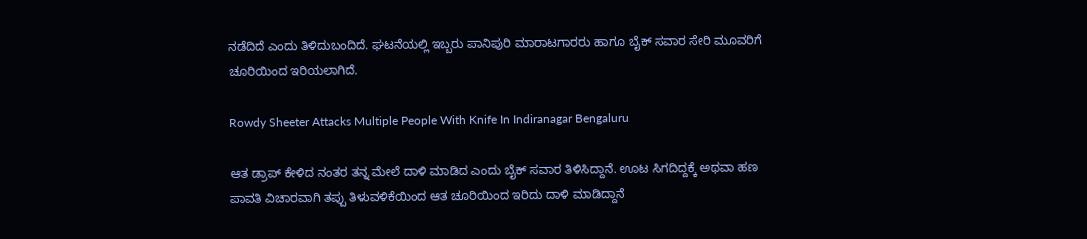ನಡೆದಿದೆ ಎಂದು ತಿಳಿದುಬಂದಿದೆ. ಘಟನೆಯಲ್ಲಿ ಇಬ್ಬರು ಪಾನಿಪುರಿ ಮಾರಾಟಗಾರರು ಹಾಗೂ ಬೈಕ್‌ ಸವಾರ ಸೇರಿ ಮೂವರಿಗೆ ಚೂರಿಯಿಂದ ಇರಿಯಲಾಗಿದೆ.

Rowdy Sheeter Attacks Multiple People With Knife In Indiranagar Bengaluru

ಆತ ಡ್ರಾಪ್‌ ಕೇಳಿದ ನಂತರ ತನ್ನ ಮೇಲೆ ದಾಳಿ ಮಾಡಿದ ಎಂದು ಬೈಕ್‌ ಸವಾರ ತಿಳಿಸಿದ್ದಾನೆ. ಊಟ ಸಿಗದಿದ್ದಕ್ಕೆ ಅಥವಾ ಹಣ ಪಾವತಿ ವಿಚಾರವಾಗಿ ತಪ್ಪು ತಿಳುವಳಿಕೆಯಿಂದ ಆತ ಚೂರಿಯಿಂದ ಇರಿದು ದಾಳಿ ಮಾಡಿದ್ದಾನೆ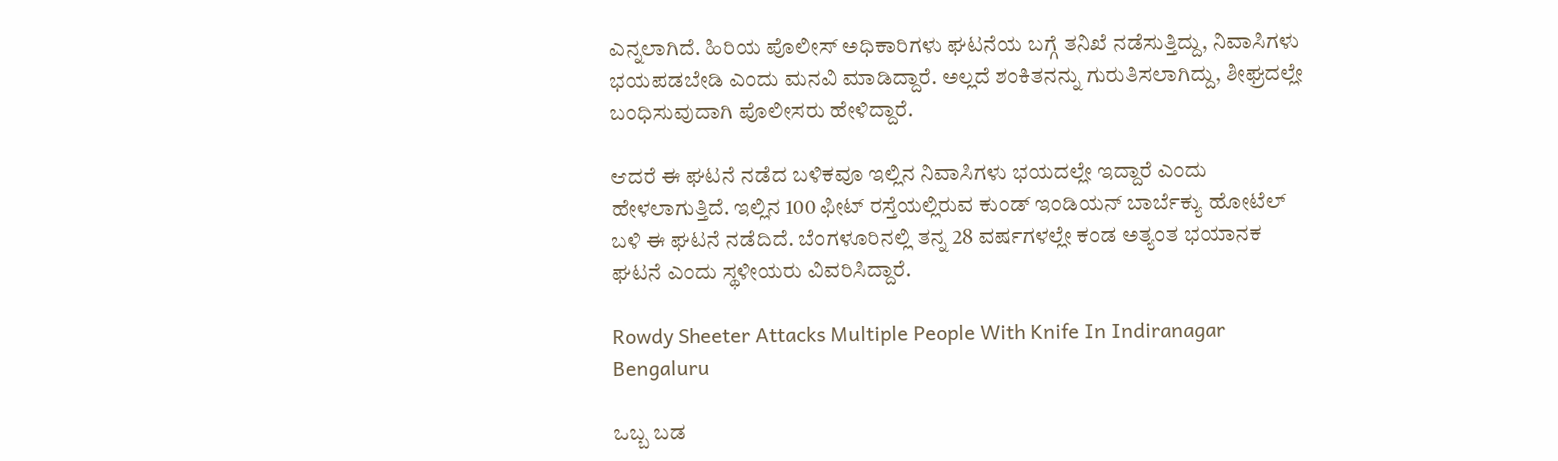ಎನ್ನಲಾಗಿದೆ. ಹಿರಿಯ ಪೊಲೀಸ್ ಅಧಿಕಾರಿಗಳು ಘಟನೆಯ ಬಗ್ಗೆ ತನಿಖೆ ನಡೆಸುತ್ತಿದ್ದು, ನಿವಾಸಿಗಳು ಭಯಪಡಬೇಡಿ ಎಂದು ಮನವಿ ಮಾಡಿದ್ದಾರೆ. ಅಲ್ಲದೆ ಶಂಕಿತನನ್ನು ಗುರುತಿಸಲಾಗಿದ್ದು, ಶೀಘ್ರದಲ್ಲೇ ಬಂಧಿಸುವುದಾಗಿ ಪೊಲೀಸರು ಹೇಳಿದ್ದಾರೆ.

ಆದರೆ ಈ ಘಟನೆ ನಡೆದ ಬಳಿಕವೂ ಇಲ್ಲಿನ ನಿವಾಸಿಗಳು ಭಯದಲ್ಲೇ ಇದ್ದಾರೆ ಎಂದು ಹೇಳಲಾಗುತ್ತಿದೆ. ಇಲ್ಲಿನ 100 ಫೀಟ್ ರಸ್ತೆಯಲ್ಲಿರುವ ಕುಂಡ್ ಇಂಡಿಯನ್ ಬಾರ್ಬೆಕ್ಯು ಹೋಟೆಲ್ ಬಳಿ ಈ ಘಟನೆ ನಡೆದಿದೆ. ಬೆಂಗಳೂರಿನಲ್ಲಿ ತನ್ನ 28 ವರ್ಷಗಳಲ್ಲೇ ಕಂಡ ಅತ್ಯಂತ ಭಯಾನಕ ಘಟನೆ ಎಂದು ಸ್ಥಳೀಯರು ವಿವರಿಸಿದ್ದಾರೆ.

Rowdy Sheeter Attacks Multiple People With Knife In Indiranagar Bengaluru

ಒಬ್ಬ ಬಡ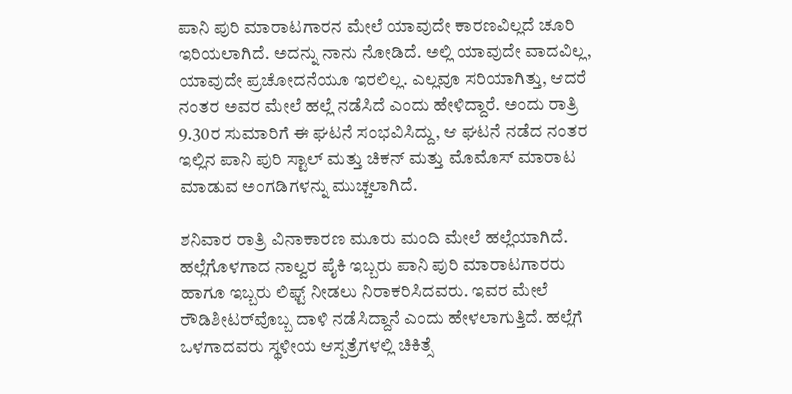ಪಾನಿ ಪುರಿ ಮಾರಾಟಗಾರನ ಮೇಲೆ ಯಾವುದೇ ಕಾರಣವಿಲ್ಲದೆ ಚೂರಿ ಇರಿಯಲಾಗಿದೆ. ಅದನ್ನು ನಾನು ನೋಡಿದೆ. ಅಲ್ಲಿ ಯಾವುದೇ ವಾದವಿಲ್ಲ, ಯಾವುದೇ ಪ್ರಚೋದನೆಯೂ ಇರಲಿಲ್ಲ. ಎಲ್ಲವೂ ಸರಿಯಾಗಿತ್ತು, ಆದರೆ ನಂತರ ಅವರ ಮೇಲೆ ಹಲ್ಲೆ ನಡೆಸಿದೆ ಎಂದು ಹೇಳಿದ್ದಾರೆ. ಅಂದು ರಾತ್ರಿ 9.30ರ ಸುಮಾರಿಗೆ ಈ ಘಟನೆ ಸಂಭವಿಸಿದ್ದು, ಆ ಘಟನೆ ನಡೆದ ನಂತರ ಇಲ್ಲಿನ ಪಾನಿ ಪುರಿ ಸ್ಟಾಲ್ ಮತ್ತು ಚಿಕನ್ ಮತ್ತು ಮೊಮೊಸ್ ಮಾರಾಟ ಮಾಡುವ ಅಂಗಡಿಗಳನ್ನು ಮುಚ್ಚಲಾಗಿದೆ.

ಶನಿವಾರ ರಾತ್ರಿ ವಿನಾಕಾರಣ ಮೂರು ಮಂದಿ ಮೇಲೆ ಹಲ್ಲೆಯಾಗಿದೆ. ಹಲ್ಲೆಗೊಳಗಾದ ನಾಲ್ವರ ಪೈಕಿ ಇಬ್ಬರು ಪಾನಿ ಪುರಿ ಮಾರಾಟಗಾರರು ಹಾಗೂ ಇಬ್ಬರು ಲಿಫ್ಟ್ ನೀಡಲು ನಿರಾಕರಿಸಿದವರು. ಇವರ ಮೇಲೆ ರೌಡಿಶೀಟರ್‌ವೊಬ್ಬ ದಾಳಿ ನಡೆಸಿದ್ದಾನೆ ಎಂದು ಹೇಳಲಾಗುತ್ತಿದೆ. ಹಲ್ಲೆಗೆ ಒಳಗಾದವರು ಸ್ಥಳೀಯ ಆಸ್ಪತ್ರೆಗಳಲ್ಲಿ ಚಿಕಿತ್ಸೆ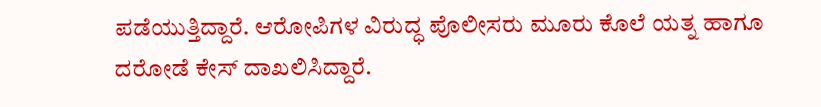ಪಡೆಯುತ್ತಿದ್ದಾರೆ. ಆರೋಪಿಗಳ ವಿರುದ್ಧ ಪೊಲೀಸರು ಮೂರು ಕೊಲೆ ಯತ್ನ ಹಾಗೂ ದರೋಡೆ ಕೇಸ್‌ ದಾಖಲಿಸಿದ್ದಾರೆ.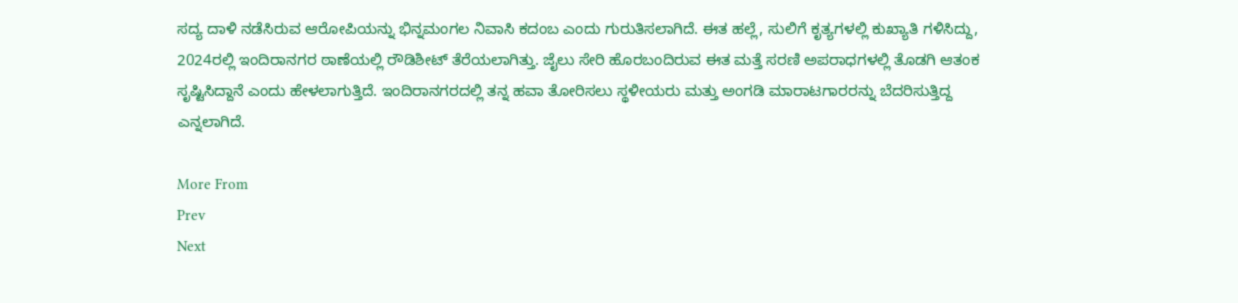ಸದ್ಯ ದಾಳಿ ನಡೆಸಿರುವ ಆರೋಪಿಯನ್ನು ಭಿನ್ನಮಂಗಲ ನಿವಾಸಿ ಕದಂಬ ಎಂದು ಗುರುತಿಸಲಾಗಿದೆ. ಈತ ಹಲ್ಲೆ, ಸುಲಿಗೆ ಕೃತ್ಯಗಳಲ್ಲಿ ಕುಖ್ಯಾತಿ ಗಳಿಸಿದ್ದು, 2024ರಲ್ಲಿ ಇಂದಿರಾನಗರ ಠಾಣೆಯಲ್ಲಿ ರೌಡಿಶೀಟ್‌ ತೆರೆಯಲಾಗಿತ್ತು. ಜೈಲು ಸೇರಿ ಹೊರಬಂದಿರುವ ಈತ ಮತ್ತೆ ಸರಣಿ ಅಪರಾಧಗಳಲ್ಲಿ ತೊಡಗಿ ಆತಂಕ ಸೃಷ್ಟಿಸಿದ್ದಾನೆ ಎಂದು ಹೇಳಲಾಗುತ್ತಿದೆ. ಇಂದಿರಾನಗರದಲ್ಲಿ ತನ್ನ ಹವಾ ತೋರಿಸಲು ಸ್ಥಳೀಯರು ಮತ್ತು ಅಂಗಡಿ ಮಾರಾಟಗಾರರನ್ನು ಬೆದರಿಸುತ್ತಿದ್ದ ಎನ್ನಲಾಗಿದೆ.

More From
Prev
Next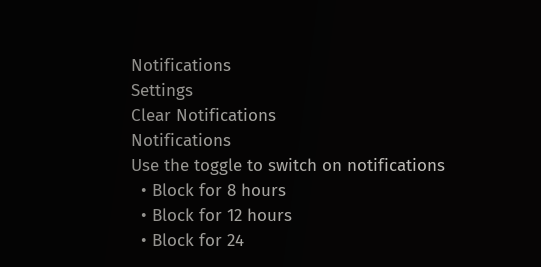Notifications
Settings
Clear Notifications
Notifications
Use the toggle to switch on notifications
  • Block for 8 hours
  • Block for 12 hours
  • Block for 24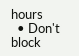hours
  • Don't block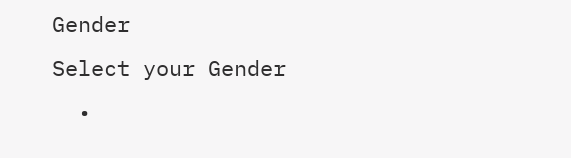Gender
Select your Gender
  •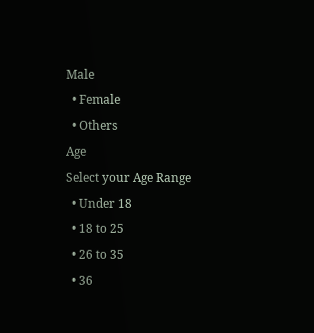Male
  • Female
  • Others
Age
Select your Age Range
  • Under 18
  • 18 to 25
  • 26 to 35
  • 36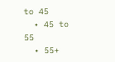to 45
  • 45 to 55
  • 55+